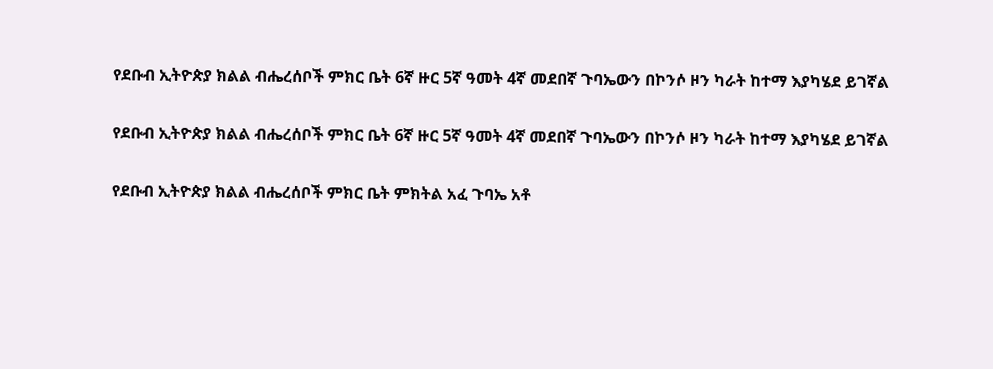የደቡብ ኢትዮጵያ ክልል ብሔረሰቦች ምክር ቤት 6ኛ ዙር 5ኛ ዓመት 4ኛ መደበኛ ጉባኤውን በኮንሶ ዞን ካራት ከተማ እያካሄደ ይገኛል

የደቡብ ኢትዮጵያ ክልል ብሔረሰቦች ምክር ቤት 6ኛ ዙር 5ኛ ዓመት 4ኛ መደበኛ ጉባኤውን በኮንሶ ዞን ካራት ከተማ እያካሄደ ይገኛል

የደቡብ ኢትዮጵያ ክልል ብሔረሰቦች ምክር ቤት ምክትል አፈ ጉባኤ አቶ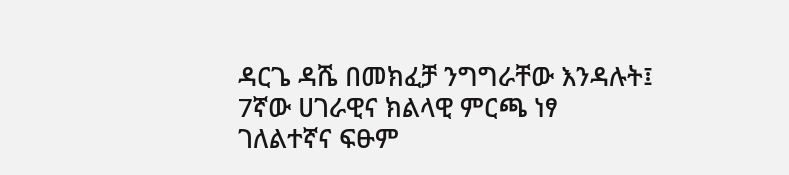ዳርጌ ዳሼ በመክፈቻ ንግግራቸው እንዳሉት፤ 7ኛው ሀገራዊና ክልላዊ ምርጫ ነፃ ገለልተኛና ፍፁም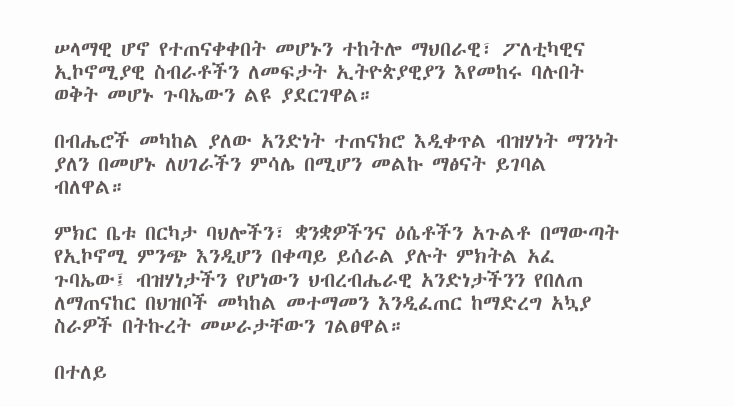ሠላማዊ ሆኖ የተጠናቀቀበት መሆኑን ተከትሎ ማህበራዊ፣ ፖለቲካዊና ኢኮኖሚያዊ ስብራቶችን ለመፍታት ኢትዮጵያዊያን እየመከሩ ባሉበት ወቅት መሆኑ ጉባኤውን ልዩ ያደርገዋል።

በብሔሮች መካከል ያለው አንድነት ተጠናክሮ እዲቀጥል ብዝሃነት ማንነት ያለን በመሆኑ ለሀገራችን ምሳሌ በሚሆን መልኩ ማፅናት ይገባል ብለዋል።

ምክር ቤቱ በርካታ ባህሎችን፣ ቋንቋዎችንና ዕሴቶችን አጉልቶ በማውጣት የኢኮኖሚ ምንጭ እንዲሆን በቀጣይ ይሰራል ያሉት ምክትል አፈ ጉባኤው፤ ብዝሃነታችን የሆነውን ህብረብሔራዊ አንድነታችንን የበለጠ ለማጠናከር በህዝቦች መካከል መተማመን እንዲፈጠር ከማድረግ አኳያ ስራዎች በትኩረት መሠራታቸውን ገልፀዋል።

በተለይ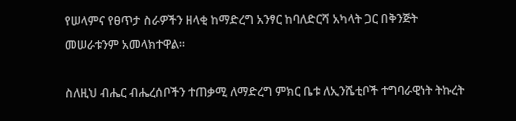የሠላምና የፀጥታ ስራዎችን ዘላቂ ከማድረግ አንፃር ከባለድርሻ አካላት ጋር በቅንጅት መሠራቱንም አመላክተዋል።

ስለዚህ ብሔር ብሔረሰቦችን ተጠቃሚ ለማድረግ ምክር ቤቱ ለኢንሼቲቦች ተግባራዊነት ትኩረት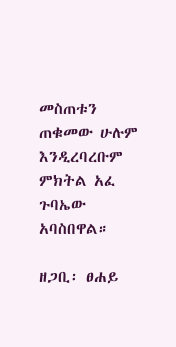መስጠቱን ጠቁመው ሁሉም እንዲረባረቡም ምክትል አፈ ጉባኤው አባስበዋል።

ዘጋቢ፡ ፀሐይ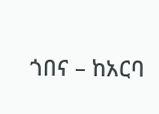ጎበና – ከአርባ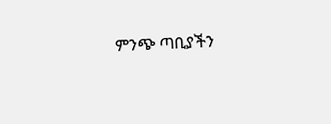ምንጭ ጣቢያችን